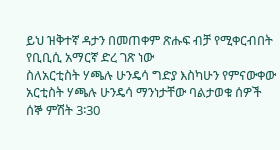ይህ ዝቅተኛ ዳታን በመጠቀም ጽሑፍ ብቻ የሚቀርብበት የቢቢሲ አማርኛ ድረ ገጽ ነው
ስለአርቲስት ሃጫሉ ሁንዴሳ ግድያ እስካሁን የምናውቀው
አርቲስት ሃጫሉ ሁንዴሳ ማንነታቸው ባልታወቁ ሰዎች ሰኞ ምሽት 3፡30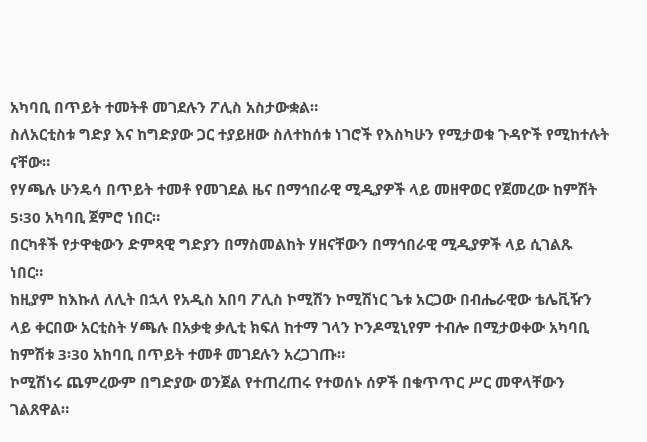አካባቢ በጥይት ተመትቶ መገደሉን ፖሊስ አስታውቋል።
ስለአርቲስቱ ግድያ እና ከግድያው ጋር ተያይዘው ስለተከሰቱ ነገሮች የእስካሁን የሚታወቁ ጉዳዮች የሚከተሉት ናቸው።
የሃጫሉ ሁንዴሳ በጥይት ተመቶ የመገደል ዜና በማኅበራዊ ሚዲያዎች ላይ መዘዋወር የጀመረው ከምሽት 5፡30 አካባቢ ጀምሮ ነበር።
በርካቶች የታዋቂውን ድምጻዊ ግድያን በማስመልከት ሃዘናቸውን በማኅበራዊ ሚዲያዎች ላይ ሲገልጹ ነበር።
ከዚያም ከእኩለ ለሊት በኋላ የአዲስ አበባ ፖሊስ ኮሚሽን ኮሚሽነር ጌቱ አርጋው በብሔራዊው ቴሌቪዥን ላይ ቀርበው አርቲስት ሃጫሉ በአቃቂ ቃሊቲ ክፍለ ከተማ ገላን ኮንዶሚኒየም ተብሎ በሚታወቀው አካባቢ ከምሽቱ 3፡30 አከባቢ በጥይት ተመቶ መገደሉን አረጋገጡ።
ኮሚሽነሩ ጨምረውም በግድያው ወንጀል የተጠረጠሩ የተወሰኑ ሰዎች በቁጥጥር ሥር መዋላቸውን ገልጸዋል።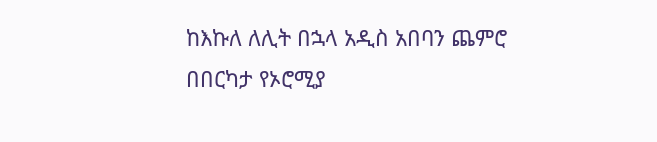ከእኩለ ለሊት በኋላ አዲስ አበባን ጨምሮ በበርካታ የኦሮሚያ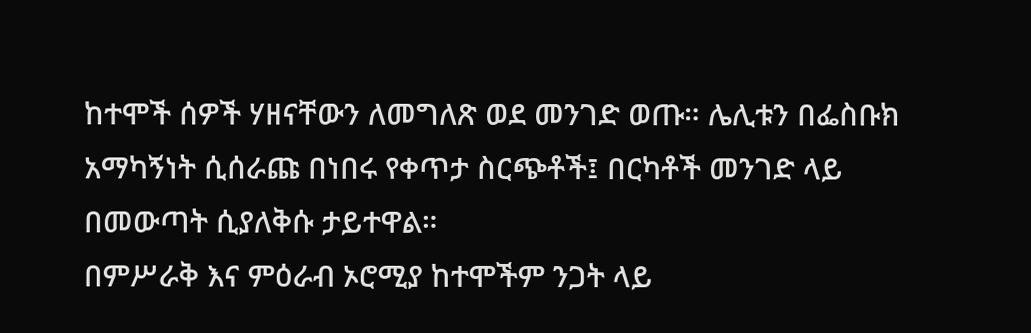ከተሞች ሰዎች ሃዘናቸውን ለመግለጽ ወደ መንገድ ወጡ። ሌሊቱን በፌስቡክ አማካኝነት ሲሰራጩ በነበሩ የቀጥታ ስርጭቶች፤ በርካቶች መንገድ ላይ በመውጣት ሲያለቅሱ ታይተዋል።
በምሥራቅ እና ምዕራብ ኦሮሚያ ከተሞችም ንጋት ላይ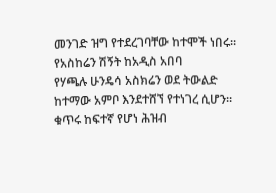መንገድ ዝግ የተደረገባቸው ከተሞች ነበሩ።
የአስከሬን ሽኝት ከአዲስ አበባ
የሃጫሉ ሁንዴሳ አስክሬን ወደ ትውልድ ከተማው አምቦ እንደተሸኘ የተነገረ ሲሆን። ቁጥሩ ከፍተኛ የሆነ ሕዝብ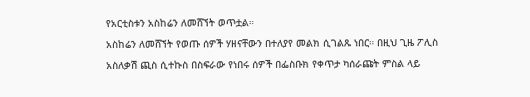የአርቲስቱን አስከሬን ለመሸኘት ወጥቷል።
አስከሬን ለመሸኘት የወጡ ሰዎች ሃዘናቸውን በተለያየ መልክ ሲገልጹ ነበር። በዚህ ጊዜ ፖሊስ አስለቃሽ ጪስ ሲተኩስ በስፍራው የነበሩ ሰዎች በፌስቡክ የቀጥታ ካሰራጩት ምስል ላይ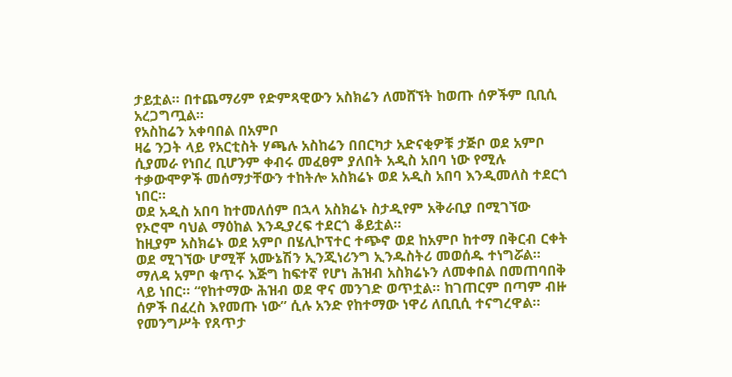ታይቷል። በተጨማሪም የድምጻዊውን አስክሬን ለመሸኘት ከወጡ ሰዎችም ቢቢሲ አረጋግጧል።
የአስከሬን አቀባበል በአምቦ
ዛሬ ንጋት ላይ የአርቲስት ሃጫሉ አስከሬን በበርካታ አድናቂዎቹ ታጅቦ ወደ አምቦ ሲያመራ የነበረ ቢሆንም ቀብሩ መፈፀም ያለበት አዲስ አበባ ነው የሚሉ ተቃውሞዎች መሰማታቸውን ተከትሎ አስክሬኑ ወደ አዲስ አበባ እንዲመለስ ተደርጎ ነበር።
ወደ አዲስ አበባ ከተመለሰም በኋላ አስክሬኑ ስታዲየም አቅራቢያ በሚገኘው የኦሮሞ ባህል ማዕከል እንዲያረፍ ተደርጎ ቆይቷል።
ከዚያም አስክሬኑ ወደ አምቦ በሄሊኮፕተር ተጭኖ ወደ ከአምቦ ከተማ በቅርብ ርቀት ወደ ሚገኘው ሆሚቾ አሙኔሽን ኢንጂነሪንግ ኢንዱስትሪ መወሰዱ ተነግሯል።
ማለዳ አምቦ ቁጥሩ እጅግ ከፍተኛ የሆነ ሕዝብ አስክሬኑን ለመቀበል በመጠባበቅ ላይ ነበር። “የከተማው ሕዝብ ወደ ዋና መንገድ ወጥቷል። ከገጠርም በጣም ብዙ ሰዎች በፈረስ እየመጡ ነው” ሲሉ አንድ የከተማው ነዋሪ ለቢቢሲ ተናግረዋል።
የመንግሥት የጸጥታ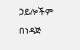ኃይሎችም በነዳጅ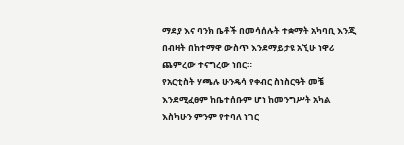ማደያ እና ባንክ ቤቶች በመሳሰሉት ተቋማት አካባቢ እንጂ በብዛት በከተማዋ ውስጥ እንደማይታዩ አኚሁ ነዋሪ ጨምረው ተናግረው ነበር።
የአርቲስት ሃጫሉ ሁንዴሳ የቀብር ስነስርዓት መቼ እንደሚፈፀም ከቤተሰቡም ሆነ ከመንግሥት አካል እስካሁን ምንም የተባለ ነገር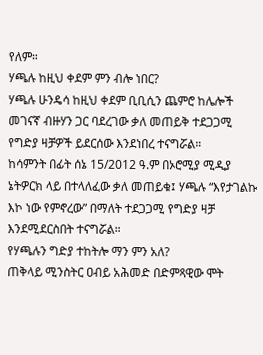የለም።
ሃጫሉ ከዚህ ቀደም ምን ብሎ ነበር?
ሃጫሉ ሁንዴሳ ከዚህ ቀደም ቢቢሲን ጨምሮ ከሌሎች መገናኛ ብዙሃን ጋር ባደረገው ቃለ መጠይቅ ተደጋጋሚ የግድያ ዛቻዎች ይደርሰው እንደነበረ ተናግሯል።
ከሳምንት በፊት ሰኔ 15/2012 ዓ.ም በኦሮሚያ ሚዲያ ኔትዎርክ ላይ በተላለፈው ቃለ መጠይቁ፤ ሃጫሉ “እየታገልኩ እኮ ነው የምኖረው” በማለት ተደጋጋሚ የግድያ ዛቻ እንደሚደርስበት ተናግሯል።
የሃጫሉን ግድያ ተከትሎ ማን ምን አለ?
ጠቅላይ ሚንስትር ዐብይ አሕመድ በድምጻዊው ሞት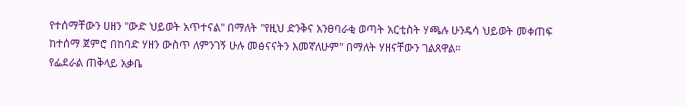የተሰማቸውን ሀዘን "ውድ ህይወት አጥተናል" በማለት "የዚህ ድንቅና አንፀባራቂ ወጣት አርቲስት ሃጫሉ ሁንዴሳ ህይወት መቀጠፍ ከተሰማ ጀምሮ በከባድ ሃዘን ውስጥ ለምንገኝ ሁሉ መፅናናትን እመኛለሁም" በማለት ሃዘናቸውን ገልጸዋል።
የፌደራል ጠቅላይ አቃቤ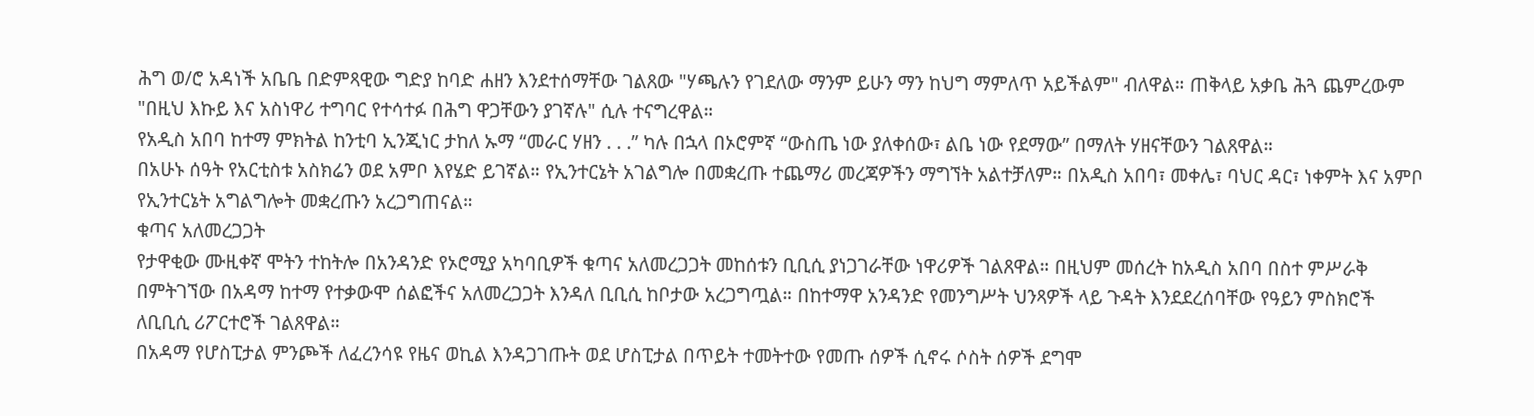ሕግ ወ/ሮ አዳነች አቤቤ በድምጻዊው ግድያ ከባድ ሐዘን እንደተሰማቸው ገልጸው "ሃጫሉን የገደለው ማንም ይሁን ማን ከህግ ማምለጥ አይችልም" ብለዋል። ጠቅላይ አቃቤ ሕጓ ጨምረውም "በዚህ እኩይ እና አስነዋሪ ተግባር የተሳተፉ በሕግ ዋጋቸውን ያገኛሉ" ሲሉ ተናግረዋል።
የአዲስ አበባ ከተማ ምክትል ከንቲባ ኢንጂነር ታከለ ኡማ “መራር ሃዘን . . .” ካሉ በኋላ በኦሮምኛ “ውስጤ ነው ያለቀሰው፣ ልቤ ነው የደማው” በማለት ሃዘናቸውን ገልጸዋል።
በአሁኑ ሰዓት የአርቲስቱ አስክሬን ወደ አምቦ እየሄድ ይገኛል። የኢንተርኔት አገልግሎ በመቋረጡ ተጨማሪ መረጃዎችን ማግኘት አልተቻለም። በአዲስ አበባ፣ መቀሌ፣ ባህር ዳር፣ ነቀምት እና አምቦ የኢንተርኔት አግልግሎት መቋረጡን አረጋግጠናል።
ቁጣና አለመረጋጋት
የታዋቂው ሙዚቀኛ ሞትን ተከትሎ በአንዳንድ የኦሮሚያ አካባቢዎች ቁጣና አለመረጋጋት መከሰቱን ቢቢሲ ያነጋገራቸው ነዋሪዎች ገልጸዋል። በዚህም መሰረት ከአዲስ አበባ በስተ ምሥራቅ በምትገኘው በአዳማ ከተማ የተቃውሞ ሰልፎችና አለመረጋጋት እንዳለ ቢቢሲ ከቦታው አረጋግጧል። በከተማዋ አንዳንድ የመንግሥት ህንጻዎች ላይ ጉዳት እንደደረሰባቸው የዓይን ምስክሮች ለቢቢሲ ሪፖርተሮች ገልጸዋል።
በአዳማ የሆስፒታል ምንጮች ለፈረንሳዩ የዜና ወኪል እንዳጋገጡት ወደ ሆስፒታል በጥይት ተመትተው የመጡ ሰዎች ሲኖሩ ሶስት ሰዎች ደግሞ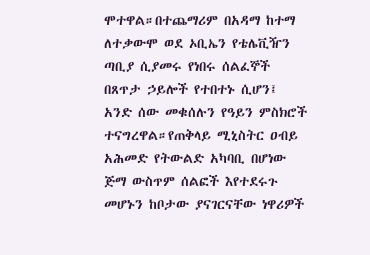ሞተዋል።በተጨማሪም በአዳማ ከተማ ለተቃውሞ ወደ ኦቢኤን የቴሌቪዥን ጣቢያ ሲያመሩ የነበሩ ሰልፈኞች በጸጥታ ኃይሎች የተበተኑ ሲሆን፤ አንድ ሰው መቁሰሉን የዓይን ምስክሮች ተናግረዋል።የጠቅላይ ሚኒስትር ዐብይ አሕመድ የትውልድ አካባቢ በሆነው ጅማ ውስጥም ሰልፎች እየተደሩጉ መሆኑን ከቦታው ያናገርናቸው ነዋሪዎች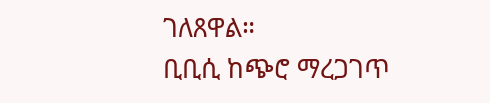ገለጸዋል።
ቢቢሲ ከጭሮ ማረጋገጥ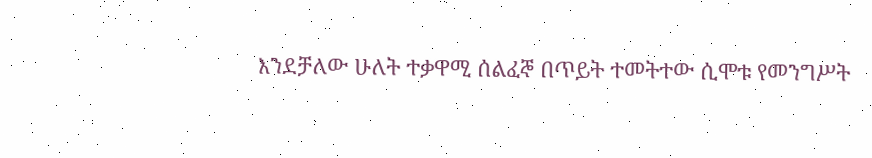እንደቻለው ሁለት ተቃዋሚ ሰልፈኞ በጥይት ተመትተው ሲሞቱ የመንግሥት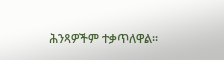ሕንጻዎችም ተቃጥለዋል።